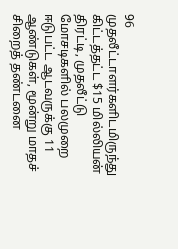96 முதலீட்டாளர்களிடமிருந்து கிட்டத்தட்ட $15 மில்லியன் திரட்டி, முதலீட்டு மோசடிகளில் பலமுறை ஈடுபட்ட ஆடவருக்கு 11 ஆண்டுகள், மூன்று மாதச் சிறைத் தண்டனை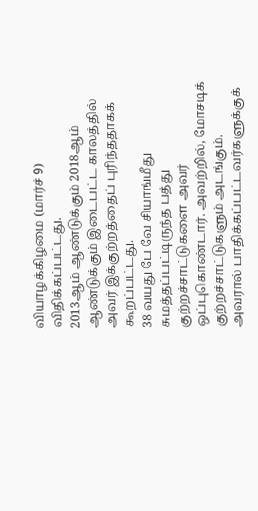வியாழக்கிழமை (மார்ச் 9) விதிக்கப்பட்டது.
2013ஆம் ஆண்டுக்கும் 2018ஆம் ஆண்டுக்கும் இடைபட்ட காலத்தில் அவர் இக்குற்றத்தைப் புரிந்ததாகக் கூறப்பட்டது.
38 வயது பே வே சியாங்மீது சுமத்தப்பட்டிருந்த பத்து குற்றச்சாட்டுகளை அவர் ஒப்புகொண்டார். அவற்றில், மோசடிக் குற்றச்சாட்டுகளும் அடங்கும்.
அவரால் பாதிக்கப்பட்டவர்களுக்குக்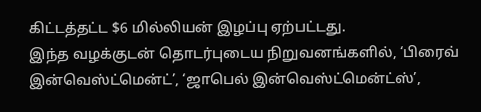கிட்டத்தட்ட $6 மில்லியன் இழப்பு ஏற்பட்டது.
இந்த வழக்குடன் தொடர்புடைய நிறுவனங்களில், ‘பிரைவ் இன்வெஸ்ட்மென்ட்’, ‘ஜாபெல் இன்வெஸ்ட்மென்ட்ஸ்’,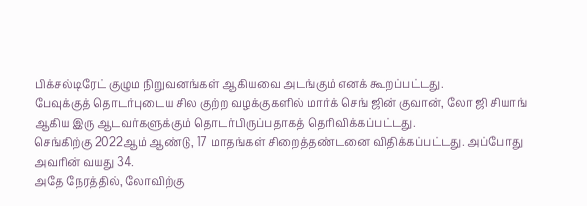பிக்சல்டிரேட் குழும நிறுவனங்கள் ஆகியவை அடங்கும் எனக் கூறப்பட்டது.
பேவுக்குத் தொடர்புடைய சில குற்ற வழக்குகளில் மார்க் செங் ஜின் குவான், லோ ஜி சியாங் ஆகிய இரு ஆடவர்களுக்கும் தொடர்பிருப்பதாகத் தெரிவிக்கப்பட்டது.
செங்கிற்கு 2022ஆம் ஆண்டு, 17 மாதங்கள் சிறைத்தண்டனை விதிக்கப்பட்டது. அப்போது அவரின் வயது 34.
அதே நேரத்தில், லோவிற்கு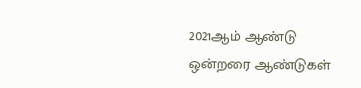2021ஆம் ஆண்டு ஒன்றரை ஆண்டுகள்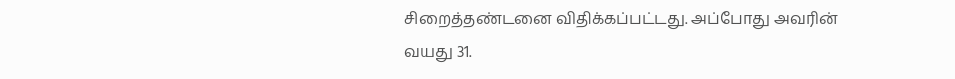சிறைத்தண்டனை விதிக்கப்பட்டது. அப்போது அவரின் வயது 31.